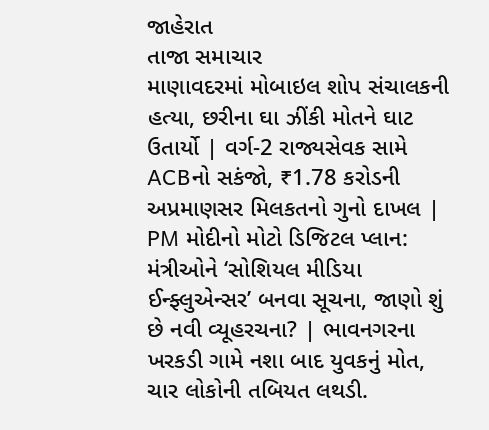જાહેરાત
તાજા સમાચાર
માણાવદરમાં મોબાઇલ શોપ સંચાલકની હત્યા, છરીના ઘા ઝીંકી મોતને ઘાટ ઉતાર્યો | વર્ગ-2 રાજ્યસેવક સામે ACBનો સકંજો, ₹1.78 કરોડની અપ્રમાણસર મિલકતનો ગુનો દાખલ | PM મોદીનો મોટો ડિજિટલ પ્લાન: મંત્રીઓને ‘સોશિયલ મીડિયા ઈન્ફ્લુએન્સર’ બનવા સૂચના, જાણો શું છે નવી વ્યૂહરચના? | ભાવનગરના ખરકડી ગામે નશા બાદ યુવકનું મોત, ચાર લોકોની તબિયત લથડી.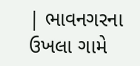| ભાવનગરના ઉખલા ગામે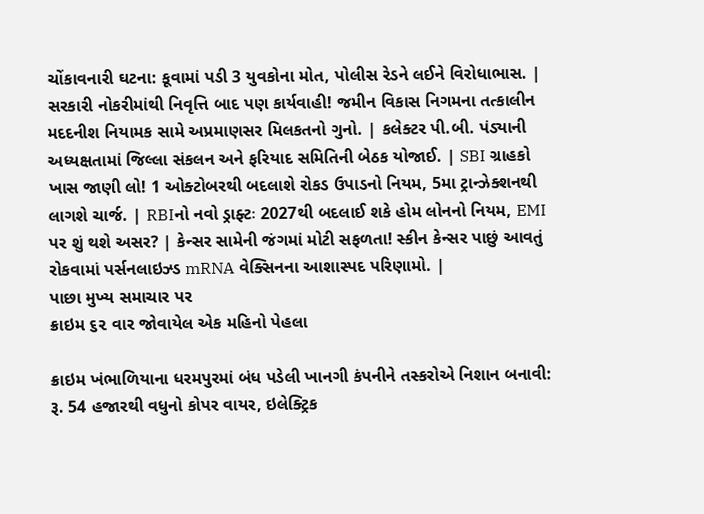ચોંકાવનારી ઘટના: કૂવામાં પડી 3 યુવકોના મોત, પોલીસ રેડને લઈને વિરોધાભાસ. | સરકારી નોકરીમાંથી નિવૃત્તિ બાદ પણ કાર્યવાહી! જમીન વિકાસ નિગમના તત્કાલીન મદદનીશ નિયામક સામે અપ્રમાણસર મિલકતનો ગુનો. | કલેક્ટર પી.બી. પંડ્યાની અધ્યક્ષતામાં જિલ્લા સંકલન અને ફરિયાદ સમિતિની બેઠક યોજાઈ. | SBI ગ્રાહકો ખાસ જાણી લો! 1 ઓક્ટોબરથી બદલાશે રોકડ ઉપાડનો નિયમ, 5મા ટ્રાન્ઝેક્શનથી લાગશે ચાર્જ. | RBIનો નવો ડ્રાફ્ટઃ 2027થી બદલાઈ શકે હોમ લોનનો નિયમ, EMI પર શું થશે અસર? | કેન્સર સામેની જંગમાં મોટી સફળતા! સ્કીન કેન્સર પાછું આવતું રોકવામાં પર્સનલાઇઝ્ડ mRNA વેક્સિનના આશાસ્પદ પરિણામો. |
પાછા મુખ્ય સમાચાર પર
ક્રાઇમ ૬૨ વાર જોવાયેલ એક મહિનો પેહલા

ક્રાઇમ ખંભાળિયાના ધરમપુરમાં બંધ પડેલી ખાનગી કંપનીને તસ્કરોએ નિશાન બનાવી: રૂ. 54 હજારથી વધુનો કોપર વાયર, ઇલેક્ટ્રિક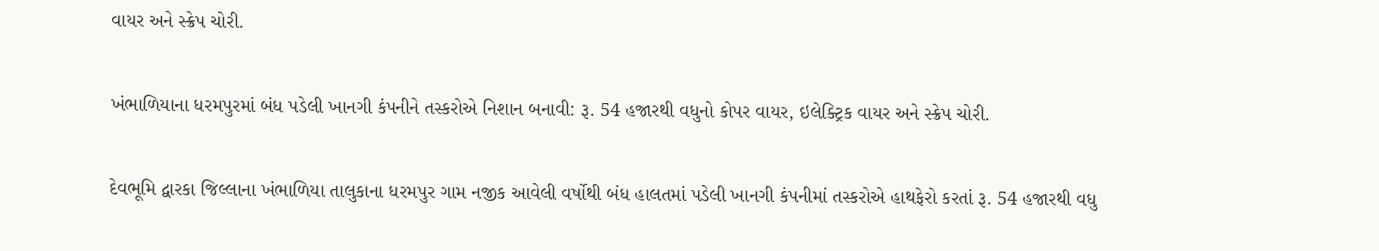વાયર અને સ્ક્રેપ ચોરી.

ખંભાળિયાના ધરમપુરમાં બંધ પડેલી ખાનગી કંપનીને તસ્કરોએ નિશાન બનાવી: રૂ. 54 હજારથી વધુનો કોપર વાયર, ઇલેક્ટ્રિક વાયર અને સ્ક્રેપ ચોરી.

દેવભૂમિ દ્વારકા જિલ્લાના ખંભાળિયા તાલુકાના ધરમપુર ગામ નજીક આવેલી વર્ષોથી બંધ હાલતમાં પડેલી ખાનગી કંપનીમાં તસ્કરોએ હાથફેરો કરતાં રૂ. 54 હજારથી વધુ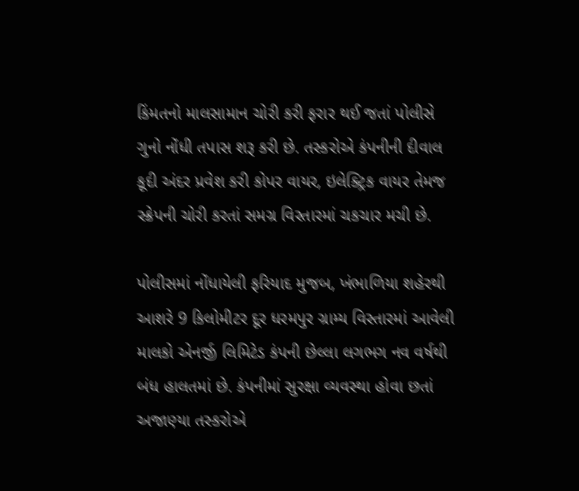કિંમતનો માલસામાન ચોરી કરી ફરાર થઈ જતાં પોલીસે ગુનો નોંધી તપાસ શરૂ કરી છે. તસ્કરોએ કંપનીની દીવાલ કૂદી અંદર પ્રવેશ કરી કોપર વાયર, ઇલેક્ટ્રિક વાયર તેમજ સ્ક્રેપની ચોરી કરતાં સમગ્ર વિસ્તારમાં ચકચાર મચી છે.

પોલીસમાં નોંધાયેલી ફરિયાદ મુજબ, ખંભાળિયા શહેરથી આશરે 9 કિલોમીટર દૂર ધરમપુર ગ્રામ્ય વિસ્તારમાં આવેલી માલકો એનર્જી લિમિટેડ કંપની છેલ્લા લગભગ નવ વર્ષથી બંધ હાલતમાં છે. કંપનીમાં સુરક્ષા વ્યવસ્થા હોવા છતાં અજાણ્યા તસ્કરોએ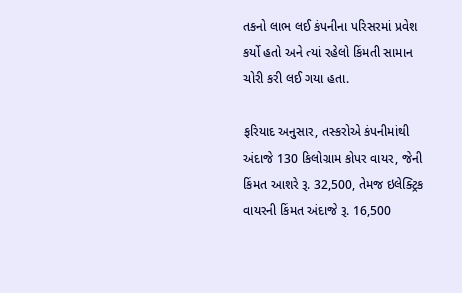તકનો લાભ લઈ કંપનીના પરિસરમાં પ્રવેશ કર્યો હતો અને ત્યાં રહેલો કિંમતી સામાન ચોરી કરી લઈ ગયા હતા.

ફરિયાદ અનુસાર, તસ્કરોએ કંપનીમાંથી અંદાજે 130 કિલોગ્રામ કોપર વાયર, જેની કિંમત આશરે રૂ. 32,500, તેમજ ઇલેક્ટ્રિક વાયરની કિંમત અંદાજે રૂ. 16,500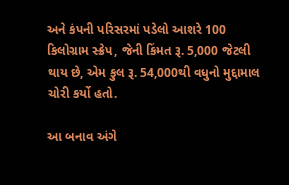અને કંપની પરિસરમાં પડેલો આશરે 100 કિલોગ્રામ સ્ક્રેપ, જેની કિંમત રૂ. 5,000 જેટલી થાય છે, એમ કુલ રૂ. 54,000થી વધુનો મુદ્દામાલ ચોરી કર્યો હતો.

આ બનાવ અંગે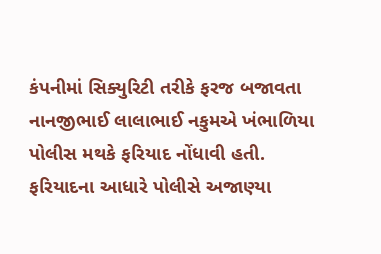કંપનીમાં સિક્યુરિટી તરીકે ફરજ બજાવતા નાનજીભાઈ લાલાભાઈ નકુમએ ખંભાળિયા પોલીસ મથકે ફરિયાદ નોંધાવી હતી. ફરિયાદના આધારે પોલીસે અજાણ્યા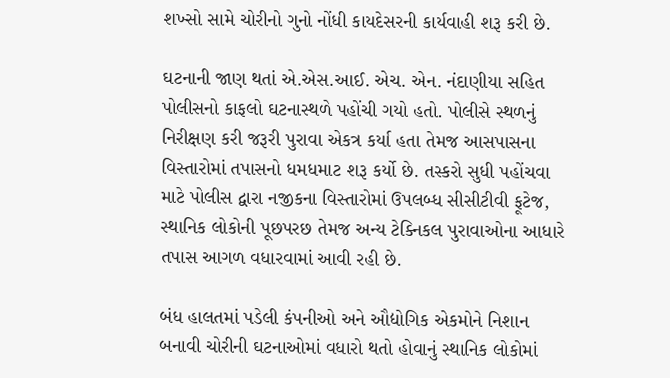શખ્સો સામે ચોરીનો ગુનો નોંધી કાયદેસરની કાર્યવાહી શરૂ કરી છે.

ઘટનાની જાણ થતાં એ.એસ.આઈ. એચ. એન. નંદાણીયા સહિત પોલીસનો કાફલો ઘટનાસ્થળે પહોંચી ગયો હતો. પોલીસે સ્થળનું નિરીક્ષણ કરી જરૂરી પુરાવા એકત્ર કર્યા હતા તેમજ આસપાસના વિસ્તારોમાં તપાસનો ધમધમાટ શરૂ કર્યો છે. તસ્કરો સુધી પહોંચવા માટે પોલીસ દ્વારા નજીકના વિસ્તારોમાં ઉપલબ્ધ સીસીટીવી ફૂટેજ, સ્થાનિક લોકોની પૂછપરછ તેમજ અન્ય ટેક્નિકલ પુરાવાઓના આધારે તપાસ આગળ વધારવામાં આવી રહી છે.

બંધ હાલતમાં પડેલી કંપનીઓ અને ઔદ્યોગિક એકમોને નિશાન બનાવી ચોરીની ઘટનાઓમાં વધારો થતો હોવાનું સ્થાનિક લોકોમાં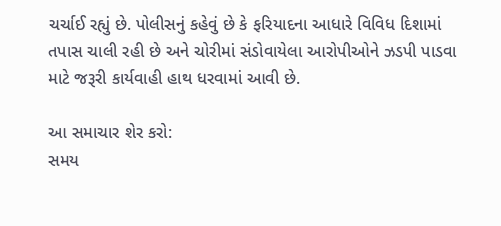ચર્ચાઈ રહ્યું છે. પોલીસનું કહેવું છે કે ફરિયાદના આધારે વિવિધ દિશામાં તપાસ ચાલી રહી છે અને ચોરીમાં સંડોવાયેલા આરોપીઓને ઝડપી પાડવા માટે જરૂરી કાર્યવાહી હાથ ધરવામાં આવી છે.

આ સમાચાર શેર કરો:
સમય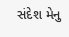સંદેશ મેનુ